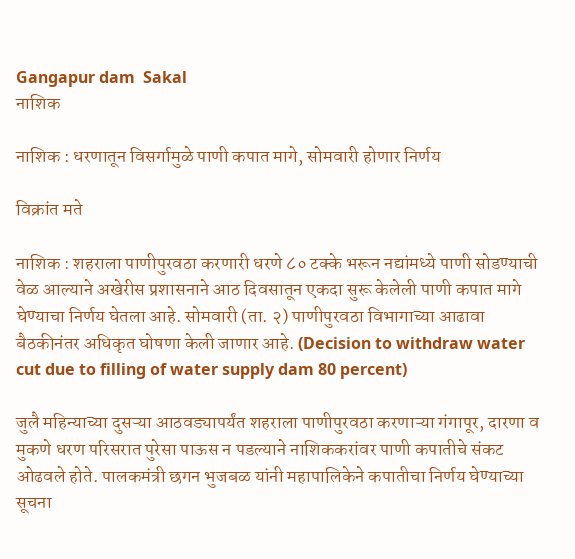Gangapur dam  Sakal
नाशिक

नाशिक : धरणातून विसर्गामुळे पाणी कपात मागे, सोमवारी होणार निर्णय

विक्रांत मते

नाशिक : शहराला पाणीपुरवठा करणारी धरणे ८० टक्के भरून नद्यांमध्ये पाणी सोडण्याची वेळ आल्याने अखेरीस प्रशासनाने आठ दिवसातून एकदा सुरू केलेली पाणी कपात मागे घेण्याचा निर्णय घेतला आहे. सोमवारी (ता. २) पाणीपुरवठा विभागाच्या आढावा बैठकीनंतर अधिकृत घोषणा केली जाणार आहे. (Decision to withdraw water cut due to filling of water supply dam 80 percent)

जुलै महिन्याच्या दुसऱ्या आठवड्यापर्यंत शहराला पाणीपुरवठा करणाऱ्या गंगापूर, दारणा व मुकणे धरण परिसरात पुरेसा पाऊस न पडल्याने नाशिककरांवर पाणी कपातीचे संकट ओढवले होते. पालकमंत्री छगन भुजबळ यांनी महापालिकेने कपातीचा निर्णय घेण्याच्या सूचना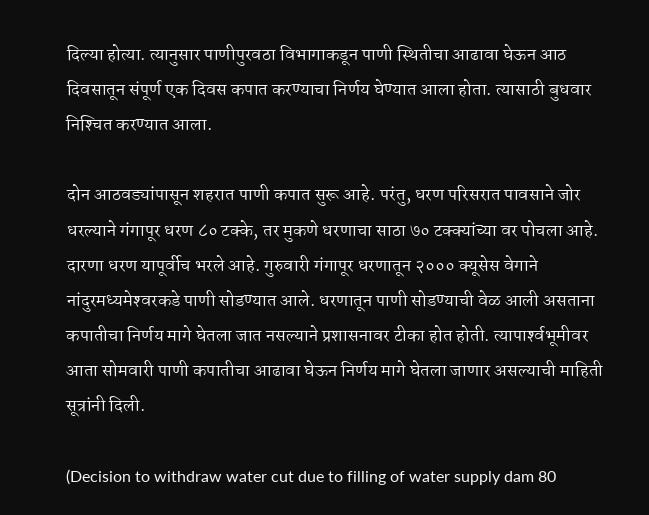दिल्या होत्या. त्यानुसार पाणीपुरवठा विभागाकडून पाणी स्थितीचा आढावा घेऊन आठ दिवसातून संपूर्ण एक दिवस कपात करण्याचा निर्णय घेण्यात आला होता. त्यासाठी बुधवार निश्‍चित करण्यात आला.

दोन आठवड्यांपासून शहरात पाणी कपात सुरू आहे. परंतु, धरण परिसरात पावसाने जोर धरल्याने गंगापूर धरण ८० टक्के, तर मुकणे धरणाचा साठा ७० टक्क्यांच्या वर पोचला आहे. दारणा धरण यापूर्वीच भरले आहे. गुरुवारी गंगापूर धरणातून २००० क्यूसेस वेगाने नांदुरमध्यमेश्‍वरकडे पाणी सोडण्यात आले. धरणातून पाणी सोडण्याची वेळ आली असताना कपातीचा निर्णय मागे घेतला जात नसल्याने प्रशासनावर टीका होत होती. त्यापार्श्‍वभूमीवर आता सोमवारी पाणी कपातीचा आढावा घेऊन निर्णय मागे घेतला जाणार असल्याची माहिती सूत्रांनी दिली.

(Decision to withdraw water cut due to filling of water supply dam 80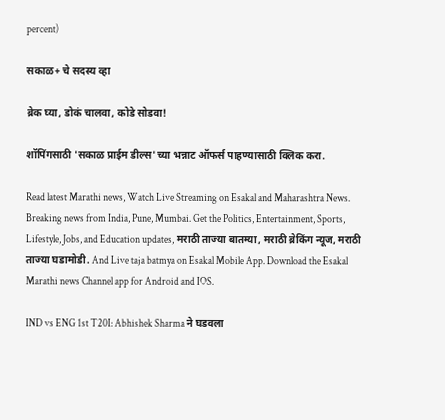percent)

सकाळ+ चे सदस्य व्हा

ब्रेक घ्या, डोकं चालवा, कोडे सोडवा!

शॉपिंगसाठी 'सकाळ प्राईम डील्स'च्या भन्नाट ऑफर्स पाहण्यासाठी क्लिक करा.

Read latest Marathi news, Watch Live Streaming on Esakal and Maharashtra News. Breaking news from India, Pune, Mumbai. Get the Politics, Entertainment, Sports, Lifestyle, Jobs, and Education updates, मराठी ताज्या बातम्या, मराठी ब्रेकिंग न्यूज, मराठी ताज्या घडामोडी. And Live taja batmya on Esakal Mobile App. Download the Esakal Marathi news Channel app for Android and IOS.

IND vs ENG 1st T20I: Abhishek Sharma ने घडवला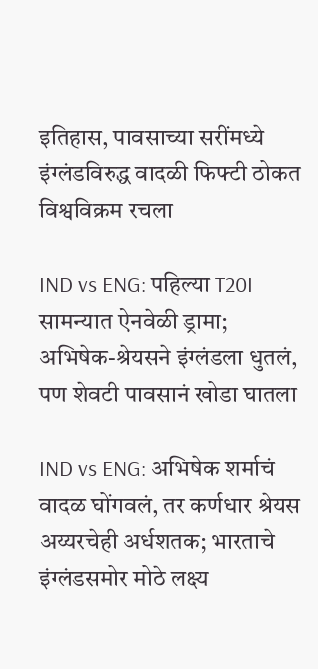इतिहास, पावसाच्या सरींमध्ये इंग्लंडविरुद्ध वादळी फिफ्टी ठोकत विश्वविक्रम रचला

IND vs ENG: पहिल्या T20I सामन्यात ऐनवेळी ड्रामा; अभिषेक-श्रेयसने इंग्लंडला धुतलं, पण शेवटी पावसानं खोडा घातला

IND vs ENG: अभिषेक शर्माचं वादळ घोंगवलं, तर कर्णधार श्रेयस अय्यरचेही अर्धशतक; भारताचे इंग्लंडसमोर मोठे लक्ष्य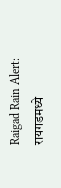Raigad Rain Alert: रायगडमध्ये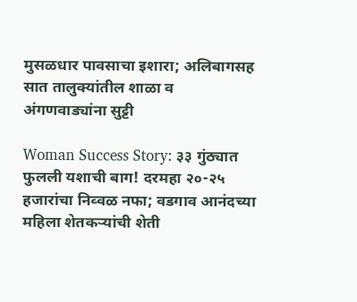मुसळधार पावसाचा इशारा; अलिबागसह सात तालुक्यांतील शाळा व अंगणवाड्यांना सुट्टी

Woman Success Story: ३३ गुंठ्यात फुलली यशाची बाग! दरमहा २०-२५ हजारांचा निव्वळ नफा; वडगाव आनंदच्या महिला शेतकऱ्यांची शेती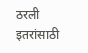ठरली इतरांसाठी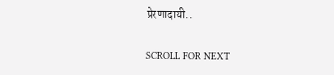प्रेरणादायी..

SCROLL FOR NEXT